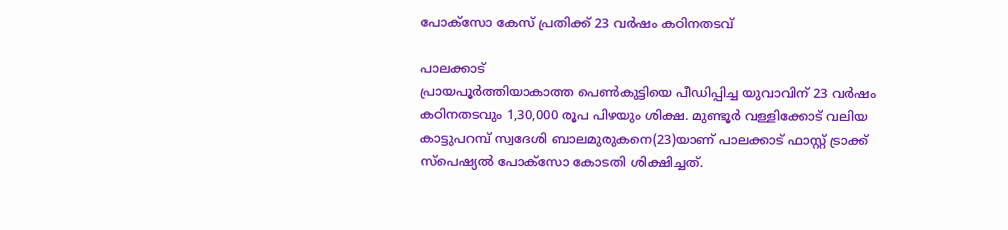പോക്സോ കേസ് പ്രതിക്ക് 23 വർഷം കഠിനതടവ്

പാലക്കാട്
പ്രായപൂർത്തിയാകാത്ത പെൺകുട്ടിയെ പീഡിപ്പിച്ച യുവാവിന് 23 വർഷം കഠിനതടവും 1,30,000 രൂപ പിഴയും ശിക്ഷ. മുണ്ടൂർ വള്ളിക്കോട് വലിയ കാട്ടുപറമ്പ് സ്വദേശി ബാലമുരുകനെ(23)യാണ് പാലക്കാട് ഫാസ്റ്റ് ട്രാക്ക് സ്പെഷ്യൽ പോക്സോ കോടതി ശിക്ഷിച്ചത്.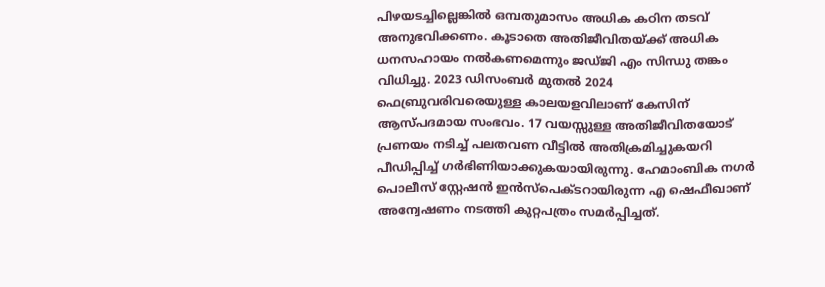പിഴയടച്ചില്ലെങ്കിൽ ഒമ്പതുമാസം അധിക കഠിന തടവ് അനുഭവിക്കണം. കൂടാതെ അതിജീവിതയ്ക്ക് അധിക ധനസഹായം നൽകണമെന്നും ജഡ്ജി എം സിന്ധു തങ്കം വിധിച്ചു. 2023 ഡിസംബർ മുതൽ 2024 ഫെബ്രുവരിവരെയുള്ള കാലയളവിലാണ് കേസിന് ആസ്പദമായ സംഭവം. 17 വയസ്സുള്ള അതിജീവിതയോട് പ്രണയം നടിച്ച് പലതവണ വീട്ടിൽ അതിക്രമിച്ചുകയറി പീഡിപ്പിച്ച് ഗർഭിണിയാക്കുകയായിരുന്നു. ഹേമാംബിക നഗർ പൊലീസ് സ്റ്റേഷൻ ഇൻസ്പെക്ടറായിരുന്ന എ ഷെഫീഖാണ് അന്വേഷണം നടത്തി കുറ്റപത്രം സമർപ്പിച്ചത്.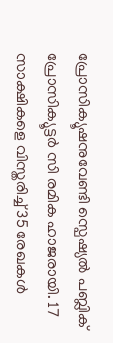പ്രോസിക്യൂഷനുവേണ്ടി സ്പെഷ്യൽ പബ്ലിക് പ്രോസിക്യൂട്ടർ സി രമിക ഹാജരായി. 17 സാക്ഷികളെ വിസ്തരിച്ച് 35 രേഖകൾ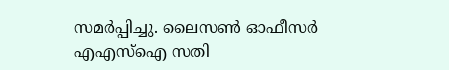സമർപ്പിച്ചു. ലൈസൺ ഓഫീസർ എഎസ്ഐ സതി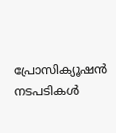പ്രോസിക്യൂഷൻ നടപടികൾ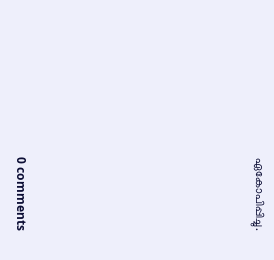ഏകോപിപ്പിച്ചു.










0 comments